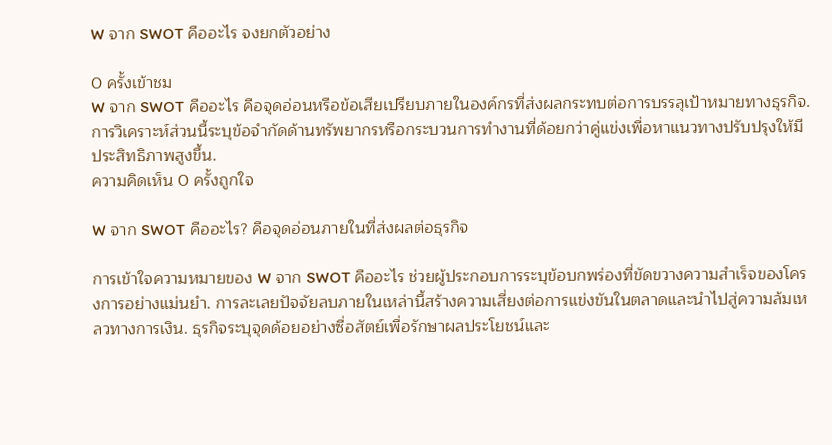W จาก SWOT คืออะไร จงยกตัวอย่าง

0 ครั้งเข้าชม
W จาก SWOT คืออะไร คือจุดอ่อนหรือข้อเสียเปรียบภายในองค์กรที่ส่งผลกระทบต่อการบรรลุเป้าหมายทางธุรกิจ. การวิเคราะห์ส่วนนี้ระบุข้อจำกัดด้านทรัพยากรหรือกระบวนการทำงานที่ด้อยกว่าคู่แข่งเพื่อหาแนวทางปรับปรุงให้มีประสิทธิภาพสูงขึ้น.
ความคิดเห็น 0 ครั้งถูกใจ

W จาก SWOT คืออะไร? คือจุดอ่อนภายในที่ส่งผลต่อธุรกิจ

การเข้าใจความหมายของ W จาก SWOT คืออะไร ช่วยผู้ประกอบการระบุข้อบกพร่องที่ขัดขวางความสำเร็จของโครงการอย่างแม่นยำ. การละเลยปัจจัยลบภายในเหล่านี้สร้างความเสี่ยงต่อการแข่งขันในตลาดและนำไปสู่ความล้มเหลวทางการเงิน. ธุรกิจระบุจุดด้อยอย่างซื่อสัตย์เพื่อรักษาผลประโยชน์และ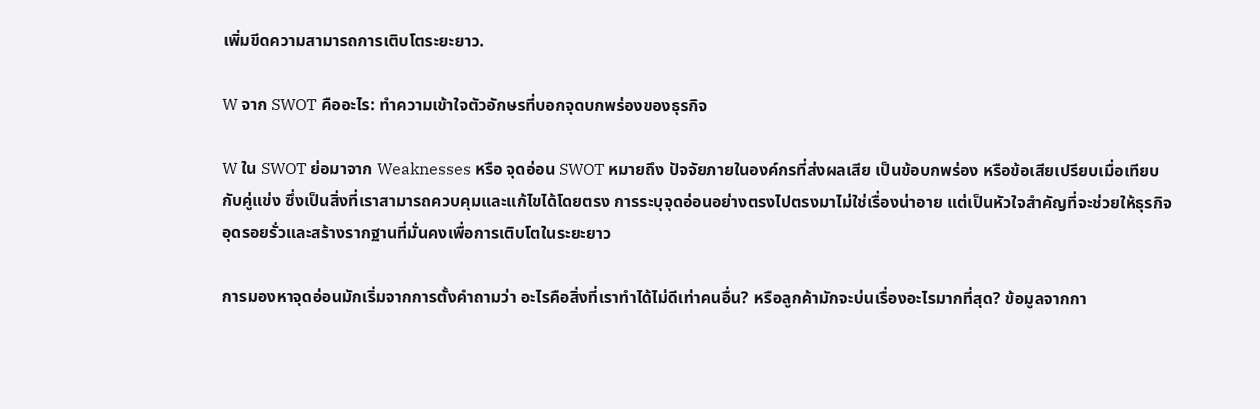เพิ่มขีดความสามารถการเติบโตระยะยาว.

W จาก SWOT คืออะไร: ทำความเข้าใจตัวอักษรที่บอกจุดบกพร่องของธุรกิจ

W ใน SWOT ย่อมาจาก Weaknesses หรือ จุดอ่อน SWOT หมายถึง ปัจจัยภายในองค์กรที่ส่งผลเสีย เป็นข้อบกพร่อง หรือข้อเสียเปรียบเมื่อเทียบกับคู่แข่ง ซึ่งเป็นสิ่งที่เราสามารถควบคุมและแก้ไขได้โดยตรง การระบุจุดอ่อนอย่างตรงไปตรงมาไม่ใช่เรื่องน่าอาย แต่เป็นหัวใจสำคัญที่จะช่วยให้ธุรกิจอุดรอยรั่วและสร้างรากฐานที่มั่นคงเพื่อการเติบโตในระยะยาว

การมองหาจุดอ่อนมักเริ่มจากการตั้งคำถามว่า อะไรคือสิ่งที่เราทำได้ไม่ดีเท่าคนอื่น? หรือลูกค้ามักจะบ่นเรื่องอะไรมากที่สุด? ข้อมูลจากกา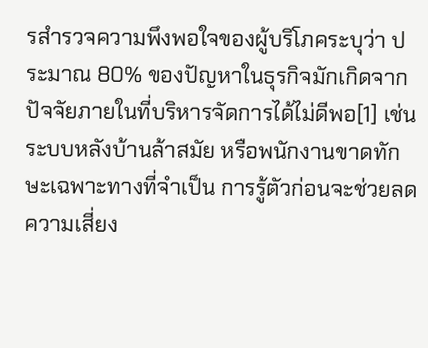รสำรวจความพึงพอใจของผู้บริโภคระบุว่า ประมาณ 80% ของปัญหาในธุรกิจมักเกิดจากปัจจัยภายในที่บริหารจัดการได้ไม่ดีพอ[1] เช่น ระบบหลังบ้านล้าสมัย หรือพนักงานขาดทักษะเฉพาะทางที่จำเป็น การรู้ตัวก่อนจะช่วยลดความเสี่ยง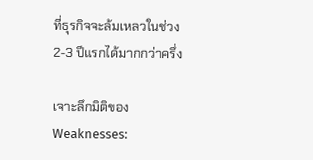ที่ธุรกิจจะล้มเหลวในช่วง 2-3 ปีแรกได้มากกว่าครึ่ง

เจาะลึกมิติของ Weaknesses: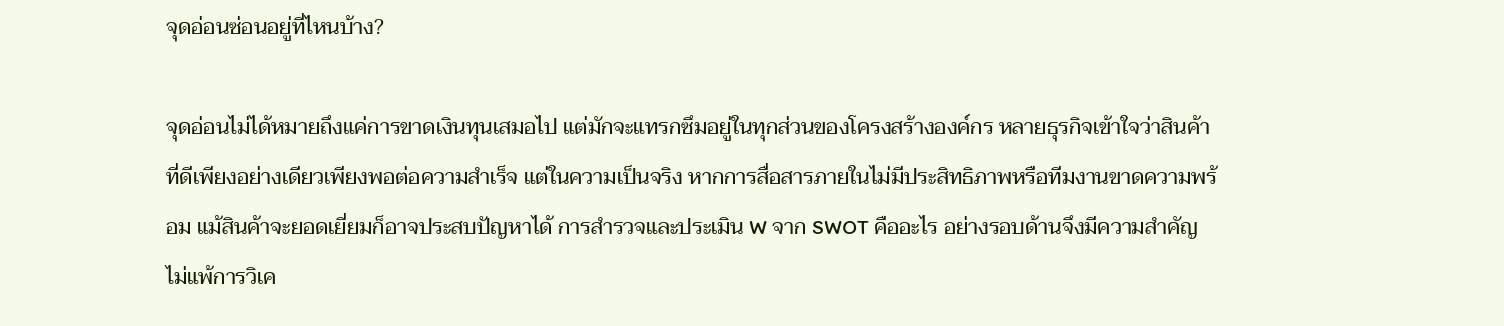จุดอ่อนซ่อนอยู่ที่ไหนบ้าง?

จุดอ่อนไม่ได้หมายถึงแค่การขาดเงินทุนเสมอไป แต่มักจะแทรกซึมอยู่ในทุกส่วนของโครงสร้างองค์กร หลายธุรกิจเข้าใจว่าสินค้าที่ดีเพียงอย่างเดียวเพียงพอต่อความสำเร็จ แต่ในความเป็นจริง หากการสื่อสารภายในไม่มีประสิทธิภาพหรือทีมงานขาดความพร้อม แม้สินค้าจะยอดเยี่ยมก็อาจประสบปัญหาได้ การสำรวจและประเมิน W จาก SWOT คืออะไร อย่างรอบด้านจึงมีความสำคัญไม่แพ้การวิเค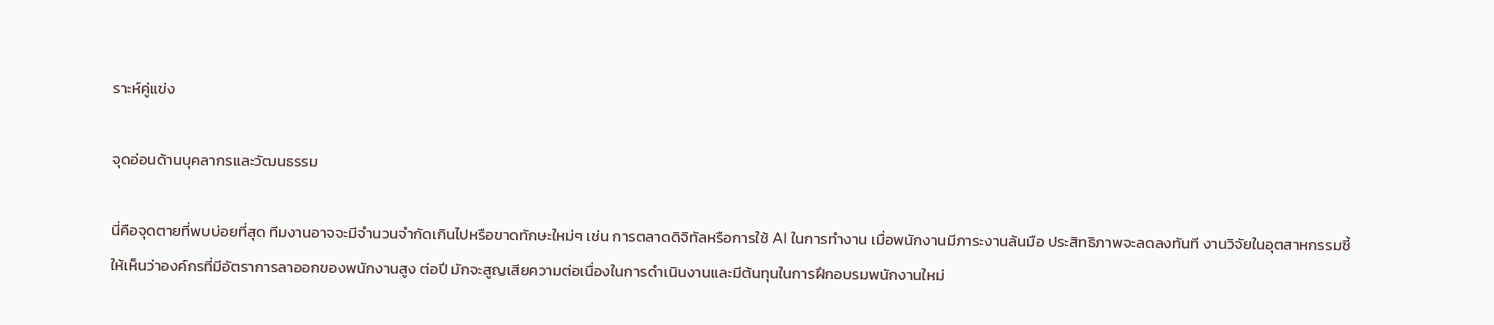ราะห์คู่แข่ง

จุดอ่อนด้านบุคลากรและวัฒนธรรม

นี่คือจุดตายที่พบบ่อยที่สุด ทีมงานอาจจะมีจำนวนจำกัดเกินไปหรือขาดทักษะใหม่ๆ เช่น การตลาดดิจิทัลหรือการใช้ AI ในการทำงาน เมื่อพนักงานมีภาระงานล้นมือ ประสิทธิภาพจะลดลงทันที งานวิจัยในอุตสาหกรรมชี้ให้เห็นว่าองค์กรที่มีอัตราการลาออกของพนักงานสูง ต่อปี มักจะสูญเสียความต่อเนื่องในการดำเนินงานและมีต้นทุนในการฝึกอบรมพนักงานใหม่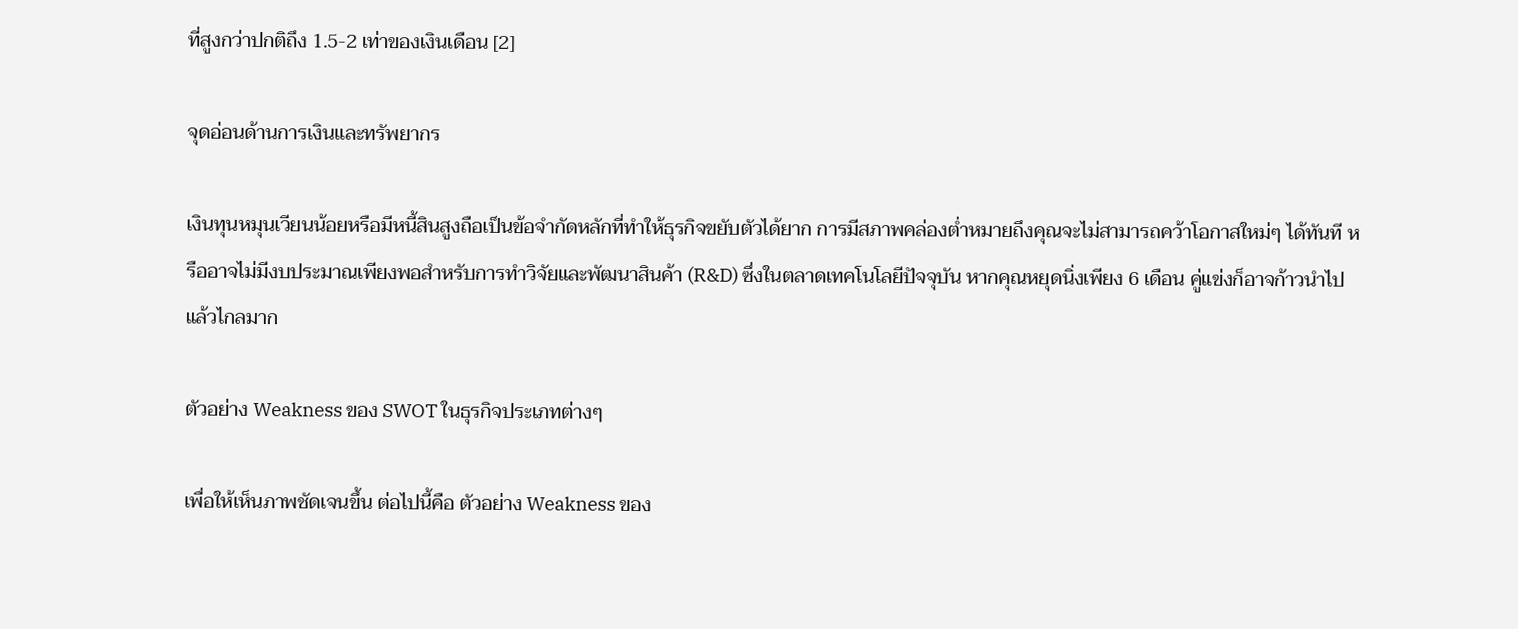ที่สูงกว่าปกติถึง 1.5-2 เท่าของเงินเดือน [2]

จุดอ่อนด้านการเงินและทรัพยากร

เงินทุนหมุนเวียนน้อยหรือมีหนี้สินสูงถือเป็นข้อจำกัดหลักที่ทำให้ธุรกิจขยับตัวได้ยาก การมีสภาพคล่องต่ำหมายถึงคุณจะไม่สามารถคว้าโอกาสใหม่ๆ ได้ทันที หรืออาจไม่มีงบประมาณเพียงพอสำหรับการทำวิจัยและพัฒนาสินค้า (R&D) ซึ่งในตลาดเทคโนโลยีปัจจุบัน หากคุณหยุดนิ่งเพียง 6 เดือน คู่แข่งก็อาจก้าวนำไปแล้วไกลมาก

ตัวอย่าง Weakness ของ SWOT ในธุรกิจประเภทต่างๆ

เพื่อให้เห็นภาพชัดเจนขึ้น ต่อไปนี้คือ ตัวอย่าง Weakness ของ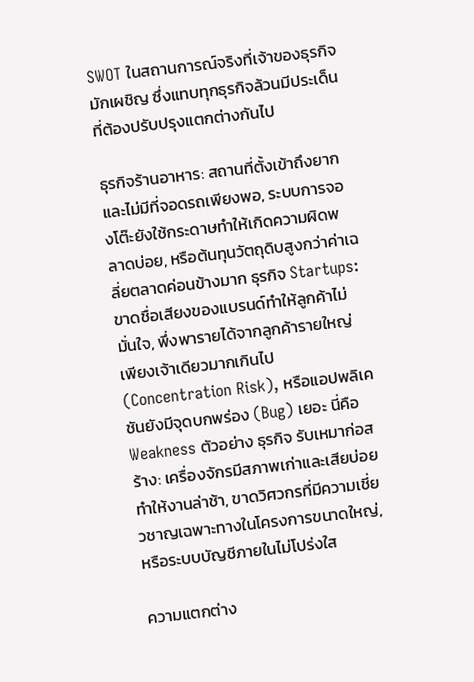SWOT ในสถานการณ์จริงที่เจ้าของธุรกิจมักเผชิญ ซึ่งแทบทุกธุรกิจล้วนมีประเด็นที่ต้องปรับปรุงแตกต่างกันไป

ธุรกิจร้านอาหาร: สถานที่ตั้งเข้าถึงยากและไม่มีที่จอดรถเพียงพอ, ระบบการจองโต๊ะยังใช้กระดาษทำให้เกิดความผิดพลาดบ่อย, หรือต้นทุนวัตถุดิบสูงกว่าค่าเฉลี่ยตลาดค่อนข้างมาก ธุรกิจ Startups: ขาดชื่อเสียงของแบรนด์ทำให้ลูกค้าไม่มั่นใจ, พึ่งพารายได้จากลูกค้ารายใหญ่เพียงเจ้าเดียวมากเกินไป (Concentration Risk), หรือแอปพลิเคชันยังมีจุดบกพร่อง (Bug) เยอะ นี่คือ Weakness ตัวอย่าง ธุรกิจ รับเหมาก่อสร้าง: เครื่องจักรมีสภาพเก่าและเสียบ่อยทำให้งานล่าช้า, ขาดวิศวกรที่มีความเชี่ยวชาญเฉพาะทางในโครงการขนาดใหญ่, หรือระบบบัญชีภายในไม่โปร่งใส

ความแตกต่าง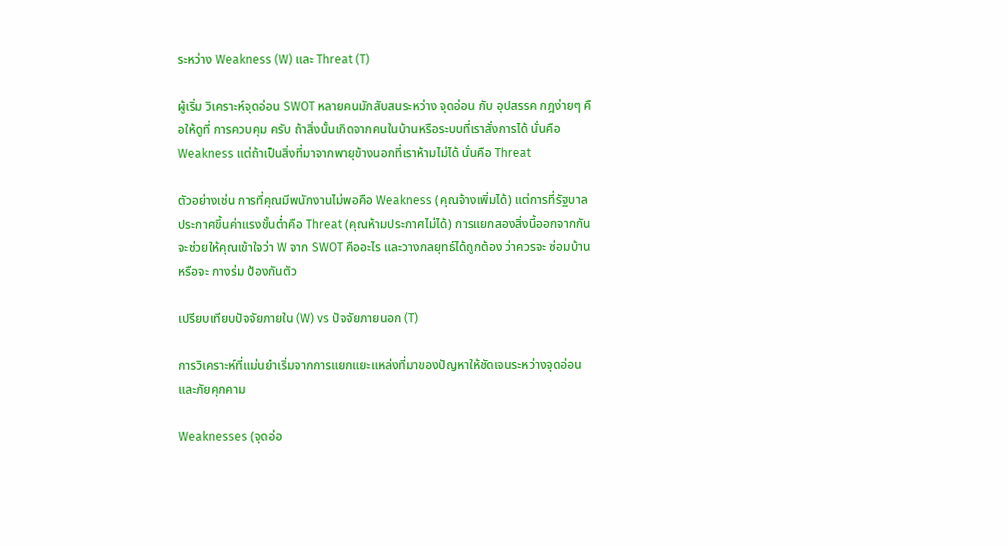ระหว่าง Weakness (W) และ Threat (T)

ผู้เริ่ม วิเคราะห์จุดอ่อน SWOT หลายคนมักสับสนระหว่าง จุดอ่อน กับ อุปสรรค กฎง่ายๆ คือให้ดูที่ การควบคุม ครับ ถ้าสิ่งนั้นเกิดจากคนในบ้านหรือระบบที่เราสั่งการได้ นั่นคือ Weakness แต่ถ้าเป็นสิ่งที่มาจากพายุข้างนอกที่เราห้ามไม่ได้ นั่นคือ Threat

ตัวอย่างเช่น การที่คุณมีพนักงานไม่พอคือ Weakness (คุณจ้างเพิ่มได้) แต่การที่รัฐบาลประกาศขึ้นค่าแรงขั้นต่ำคือ Threat (คุณห้ามประกาศไม่ได้) การแยกสองสิ่งนี้ออกจากกันจะช่วยให้คุณเข้าใจว่า W จาก SWOT คืออะไร และวางกลยุทธ์ได้ถูกต้อง ว่าควรจะ ซ่อมบ้าน หรือจะ กางร่ม ป้องกันตัว

เปรียบเทียบปัจจัยภายใน (W) vs ปัจจัยภายนอก (T)

การวิเคราะห์ที่แม่นยำเริ่มจากการแยกแยะแหล่งที่มาของปัญหาให้ชัดเจนระหว่างจุดอ่อนและภัยคุกคาม

Weaknesses (จุดอ่อ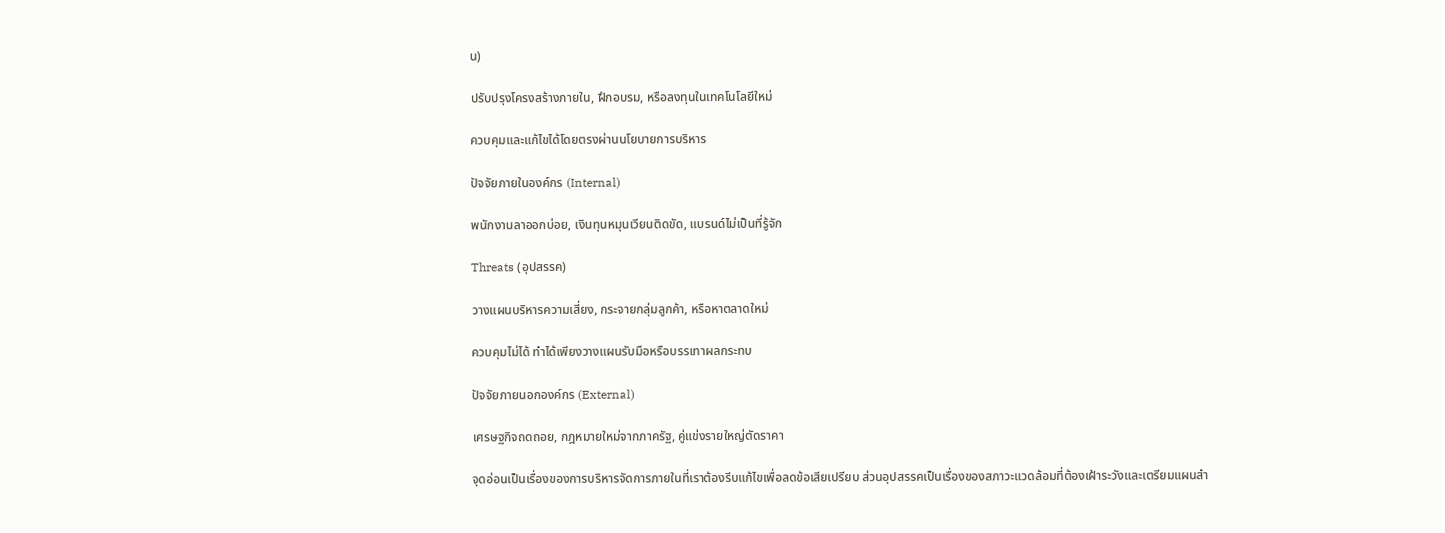น)

ปรับปรุงโครงสร้างภายใน, ฝึกอบรม, หรือลงทุนในเทคโนโลยีใหม่

ควบคุมและแก้ไขได้โดยตรงผ่านนโยบายการบริหาร

ปัจจัยภายในองค์กร (Internal)

พนักงานลาออกบ่อย, เงินทุนหมุนเวียนติดขัด, แบรนด์ไม่เป็นที่รู้จัก

Threats (อุปสรรค)

วางแผนบริหารความเสี่ยง, กระจายกลุ่มลูกค้า, หรือหาตลาดใหม่

ควบคุมไม่ได้ ทำได้เพียงวางแผนรับมือหรือบรรเทาผลกระทบ

ปัจจัยภายนอกองค์กร (External)

เศรษฐกิจถดถอย, กฎหมายใหม่จากภาครัฐ, คู่แข่งรายใหญ่ตัดราคา

จุดอ่อนเป็นเรื่องของการบริหารจัดการภายในที่เราต้องรีบแก้ไขเพื่อลดข้อเสียเปรียบ ส่วนอุปสรรคเป็นเรื่องของสภาวะแวดล้อมที่ต้องเฝ้าระวังและเตรียมแผนสำ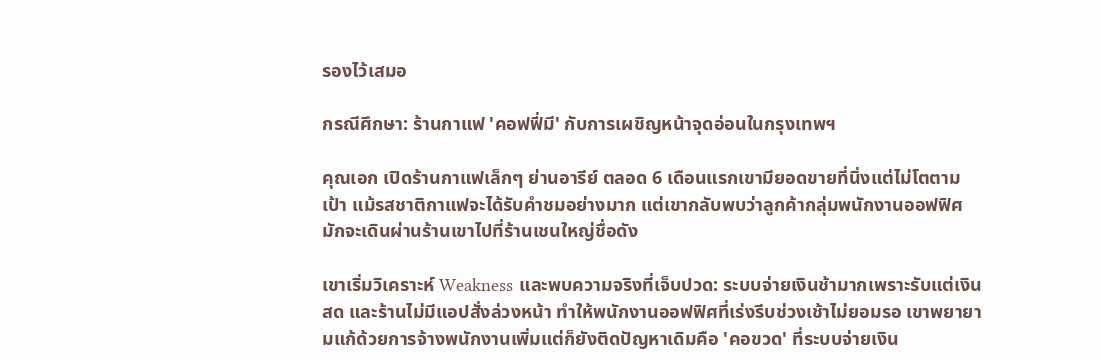รองไว้เสมอ

กรณีศึกษา: ร้านกาแฟ 'คอฟฟี่มี' กับการเผชิญหน้าจุดอ่อนในกรุงเทพฯ

คุณเอก เปิดร้านกาแฟเล็กๆ ย่านอารีย์ ตลอด 6 เดือนแรกเขามียอดขายที่นิ่งแต่ไม่โตตามเป้า แม้รสชาติกาแฟจะได้รับคำชมอย่างมาก แต่เขากลับพบว่าลูกค้ากลุ่มพนักงานออฟฟิศมักจะเดินผ่านร้านเขาไปที่ร้านเชนใหญ่ชื่อดัง

เขาเริ่มวิเคราะห์ Weakness และพบความจริงที่เจ็บปวด: ระบบจ่ายเงินช้ามากเพราะรับแต่เงินสด และร้านไม่มีแอปสั่งล่วงหน้า ทำให้พนักงานออฟฟิศที่เร่งรีบช่วงเช้าไม่ยอมรอ เขาพยายามแก้ด้วยการจ้างพนักงานเพิ่มแต่ก็ยังติดปัญหาเดิมคือ 'คอขวด' ที่ระบบจ่ายเงิน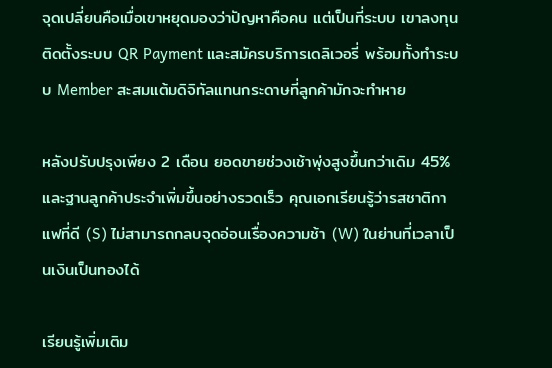จุดเปลี่ยนคือเมื่อเขาหยุดมองว่าปัญหาคือคน แต่เป็นที่ระบบ เขาลงทุนติดตั้งระบบ QR Payment และสมัครบริการเดลิเวอรี่ พร้อมทั้งทำระบบ Member สะสมแต้มดิจิทัลแทนกระดาษที่ลูกค้ามักจะทำหาย

หลังปรับปรุงเพียง 2 เดือน ยอดขายช่วงเช้าพุ่งสูงขึ้นกว่าเดิม 45% และฐานลูกค้าประจำเพิ่มขึ้นอย่างรวดเร็ว คุณเอกเรียนรู้ว่ารสชาติกาแฟที่ดี (S) ไม่สามารถกลบจุดอ่อนเรื่องความช้า (W) ในย่านที่เวลาเป็นเงินเป็นทองได้

เรียนรู้เพิ่มเติม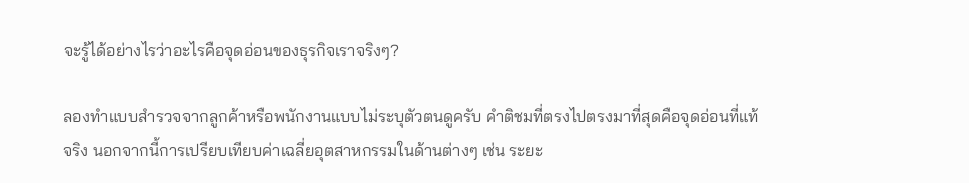จะรู้ได้อย่างไรว่าอะไรคือจุดอ่อนของธุรกิจเราจริงๆ?

ลองทำแบบสำรวจจากลูกค้าหรือพนักงานแบบไม่ระบุตัวตนดูครับ คำติชมที่ตรงไปตรงมาที่สุดคือจุดอ่อนที่แท้จริง นอกจากนี้การเปรียบเทียบค่าเฉลี่ยอุตสาหกรรมในด้านต่างๆ เช่น ระยะ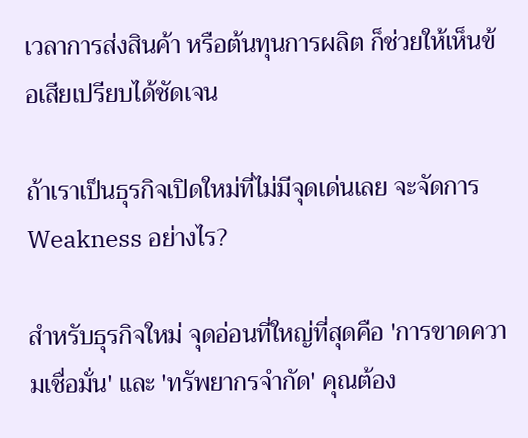เวลาการส่งสินค้า หรือต้นทุนการผลิต ก็ช่วยให้เห็นข้อเสียเปรียบได้ชัดเจน

ถ้าเราเป็นธุรกิจเปิดใหม่ที่ไม่มีจุดเด่นเลย จะจัดการ Weakness อย่างไร?

สำหรับธุรกิจใหม่ จุดอ่อนที่ใหญ่ที่สุดคือ 'การขาดความเชื่อมั่น' และ 'ทรัพยากรจำกัด' คุณต้อง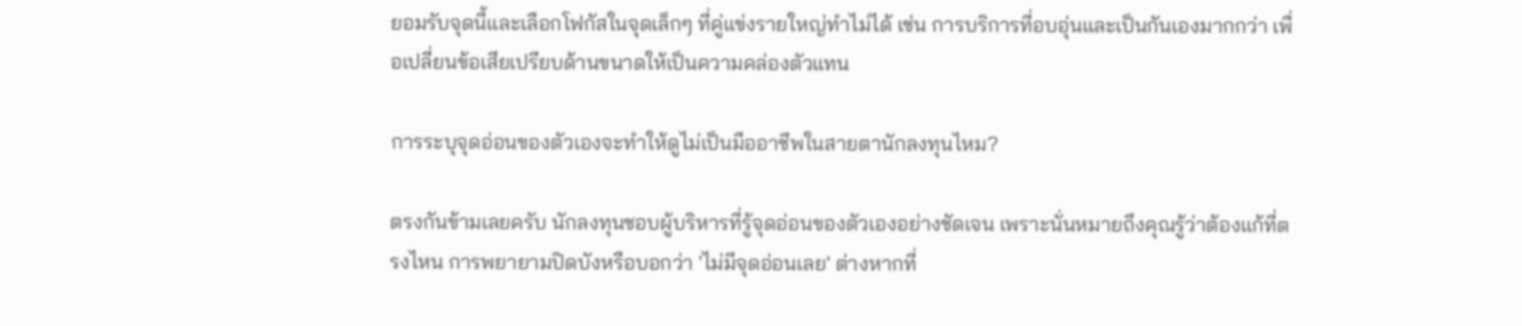ยอมรับจุดนี้และเลือกโฟกัสในจุดเล็กๆ ที่คู่แข่งรายใหญ่ทำไม่ได้ เช่น การบริการที่อบอุ่นและเป็นกันเองมากกว่า เพื่อเปลี่ยนข้อเสียเปรียบด้านขนาดให้เป็นความคล่องตัวแทน

การระบุจุดอ่อนของตัวเองจะทำให้ดูไม่เป็นมืออาชีพในสายตานักลงทุนไหม?

ตรงกันข้ามเลยครับ นักลงทุนชอบผู้บริหารที่รู้จุดอ่อนของตัวเองอย่างชัดเจน เพราะนั่นหมายถึงคุณรู้ว่าต้องแก้ที่ตรงไหน การพยายามปิดบังหรือบอกว่า 'ไม่มีจุดอ่อนเลย' ต่างหากที่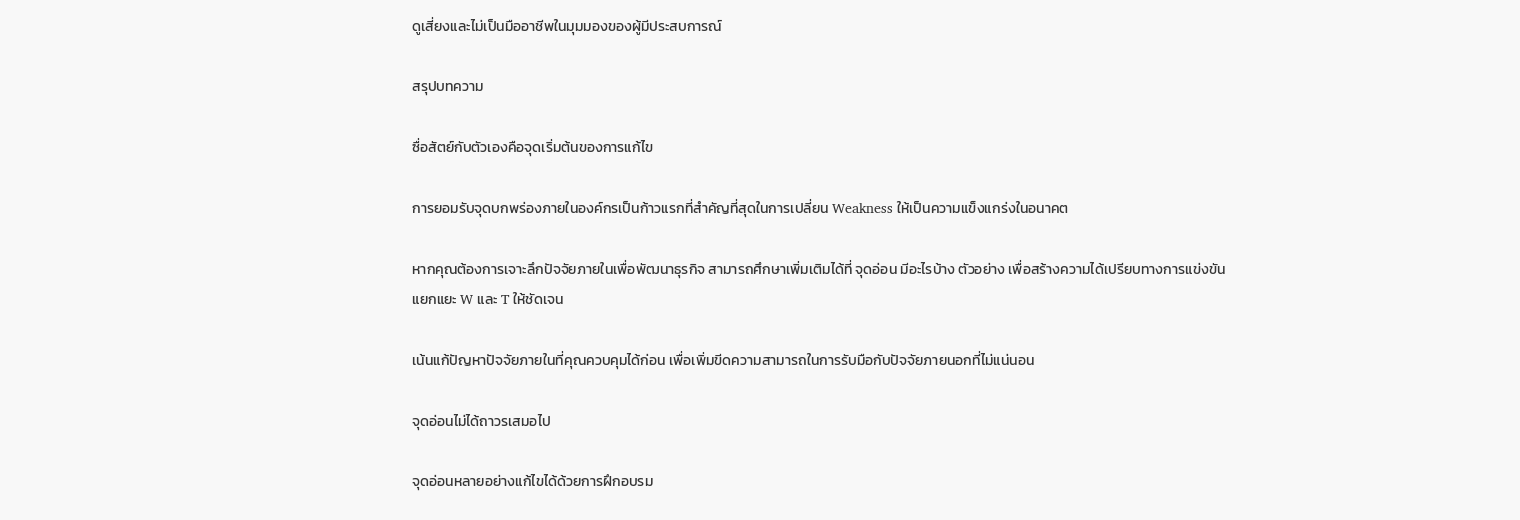ดูเสี่ยงและไม่เป็นมืออาชีพในมุมมองของผู้มีประสบการณ์

สรุปบทความ

ซื่อสัตย์กับตัวเองคือจุดเริ่มต้นของการแก้ไข

การยอมรับจุดบกพร่องภายในองค์กรเป็นก้าวแรกที่สำคัญที่สุดในการเปลี่ยน Weakness ให้เป็นความแข็งแกร่งในอนาคต

หากคุณต้องการเจาะลึกปัจจัยภายในเพื่อพัฒนาธุรกิจ สามารถศึกษาเพิ่มเติมได้ที่ จุดอ่อน มีอะไรบ้าง ตัวอย่าง เพื่อสร้างความได้เปรียบทางการแข่งขัน
แยกแยะ W และ T ให้ชัดเจน

เน้นแก้ปัญหาปัจจัยภายในที่คุณควบคุมได้ก่อน เพื่อเพิ่มขีดความสามารถในการรับมือกับปัจจัยภายนอกที่ไม่แน่นอน

จุดอ่อนไม่ได้ถาวรเสมอไป

จุดอ่อนหลายอย่างแก้ไขได้ด้วยการฝึกอบรม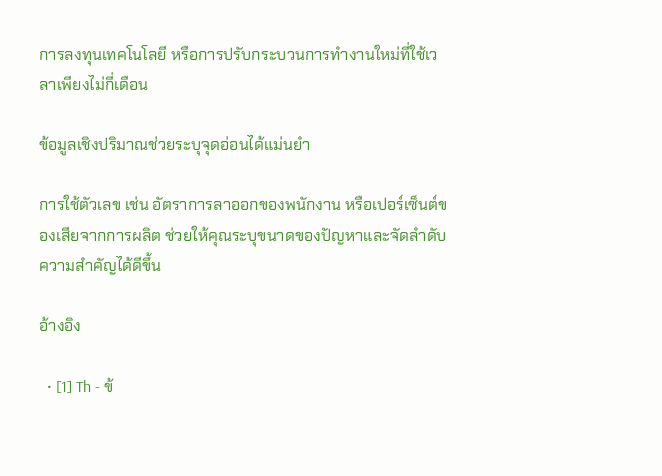การลงทุนเทคโนโลยี หรือการปรับกระบวนการทำงานใหม่ที่ใช้เวลาเพียงไม่กี่เดือน

ข้อมูลเชิงปริมาณช่วยระบุจุดอ่อนได้แม่นยำ

การใช้ตัวเลข เช่น อัตราการลาออกของพนักงาน หรือเปอร์เซ็นต์ของเสียจากการผลิต ช่วยให้คุณระบุขนาดของปัญหาและจัดลำดับความสำคัญได้ดีขึ้น

อ้างอิง

  • [1] Th - ข้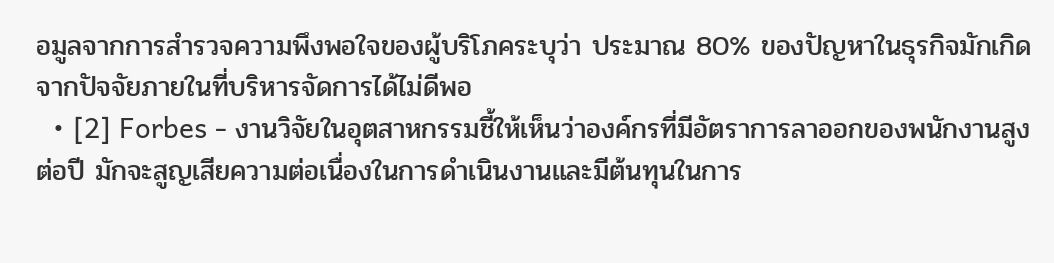อมูลจากการสำรวจความพึงพอใจของผู้บริโภคระบุว่า ประมาณ 80% ของปัญหาในธุรกิจมักเกิดจากปัจจัยภายในที่บริหารจัดการได้ไม่ดีพอ
  • [2] Forbes - งานวิจัยในอุตสาหกรรมชี้ให้เห็นว่าองค์กรที่มีอัตราการลาออกของพนักงานสูง ต่อปี มักจะสูญเสียความต่อเนื่องในการดำเนินงานและมีต้นทุนในการ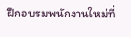ฝึกอบรมพนักงานใหม่ที่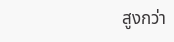สูงกว่า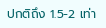ปกติถึง 1.5-2 เท่า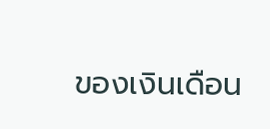ของเงินเดือน